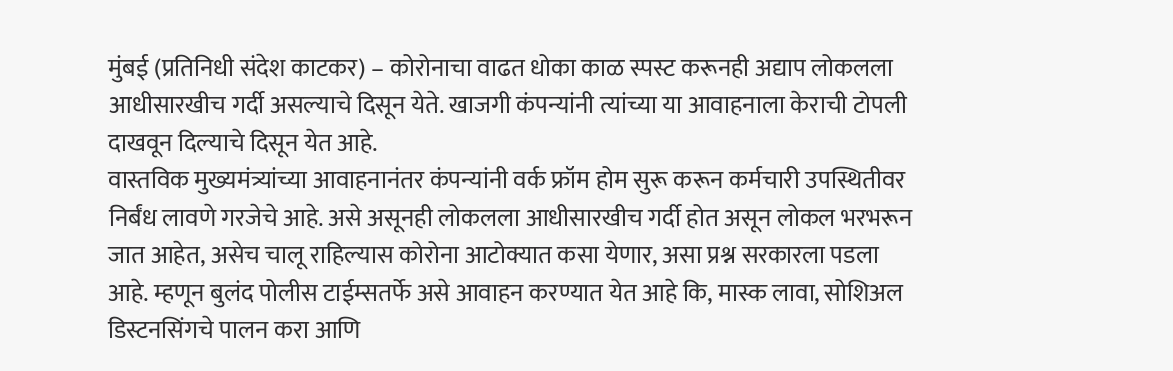मुंबई (प्रतिनिधी संदेश काटकर) – कोरोनाचा वाढत धोका काळ स्पस्ट करूनही अद्याप लोकलला आधीसारखीच गर्दी असल्याचे दिसून येते. खाजगी कंपन्यांनी त्यांच्या या आवाहनाला केराची टोपली दाखवून दिल्याचे दिसून येत आहे.
वास्तविक मुख्यमंत्र्यांच्या आवाहनानंतर कंपन्यांनी वर्क फ्रॉम होम सुरू करून कर्मचारी उपस्थितीवर निर्बंध लावणे गरजेचे आहे. असे असूनही लोकलला आधीसारखीच गर्दी होत असून लोकल भरभरून जात आहेत, असेच चालू राहिल्यास कोरोना आटोक्यात कसा येणार, असा प्रश्न सरकारला पडला आहे. म्हणून बुलंद पोलीस टाईम्सतर्फे असे आवाहन करण्यात येत आहे कि, मास्क लावा, सोशिअल डिस्टनसिंगचे पालन करा आणि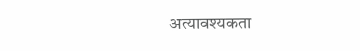अत्यावश्यकता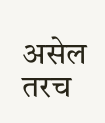असेल तरच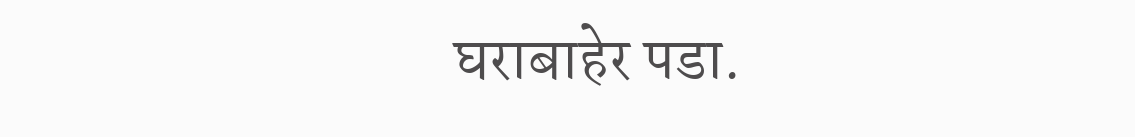घराबाहेर पडा.